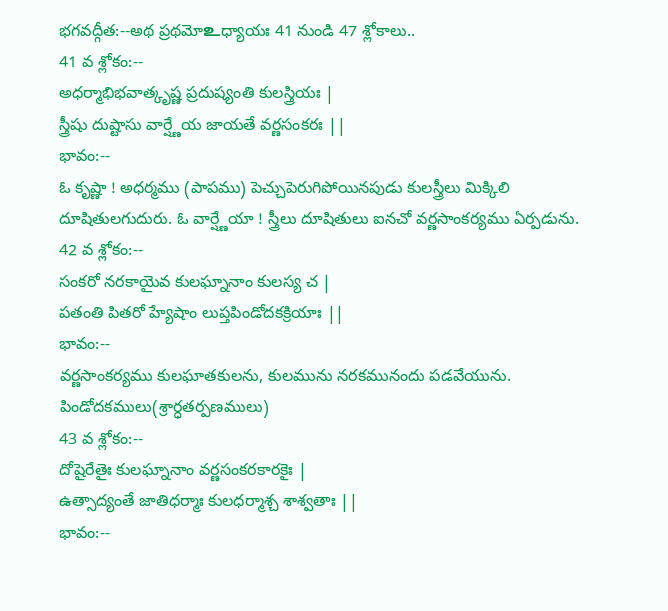భగవద్గీత:--అథ ప్రథమోஉధ్యాయః 41 నుండి 47 శ్లోకాలు..
41 వ శ్లోకం:--
అధర్మాభిభవాత్కృష్ణ ప్రదుష్యంతి కులస్త్రియః |
స్త్రీషు దుష్టాసు వార్ష్ణేయ జాయతే వర్ణసంకరః ||
భావం:--
ఓ కృష్ణా ! అధర్మము (పాపము) పెచ్చుపెరుగిపోయినపుడు కులస్త్రీలు మిక్కిలి దూషితులగుదురు. ఓ వార్ష్ణేయా ! స్త్రీలు దూషితులు ఐనచో వర్ణసాంకర్యము ఏర్పడును.
42 వ శ్లోకం:--
సంకరో నరకాయైవ కులఘ్నానాం కులస్య చ |
పతంతి పితరో హ్యేషాం లుప్తపిండోదకక్రియాః ||
భావం:--
వర్ణసాంకర్యము కులఘాతకులను, కులమును నరకమునందు పడవేయును. పిండోదకములు(శ్రార్ధతర్పణములు)
43 వ శ్లోకం:--
దోషైరేతైః కులఘ్నానాం వర్ణసంకరకారకైః |
ఉత్సాద్యంతే జాతిధర్మాః కులధర్మాశ్చ శాశ్వతాః ||
భావం:--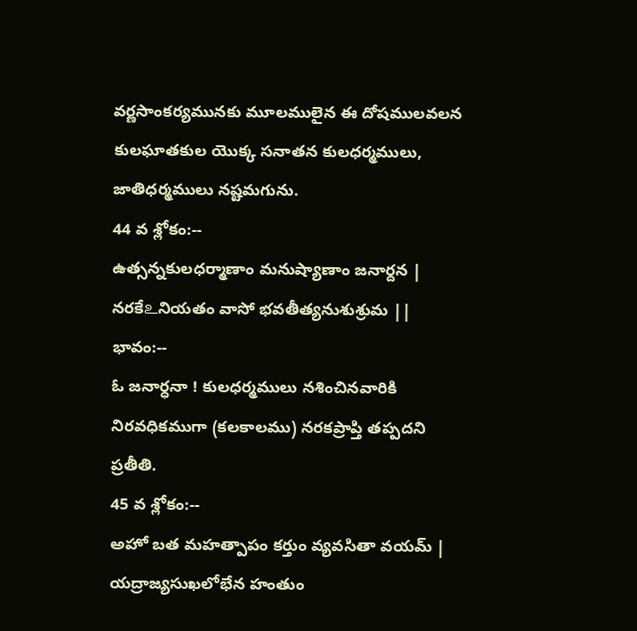వర్ణసాంకర్యమునకు మూలములైన ఈ దోషములవలన కులఘాతకుల యొక్క సనాతన కులధర్మములు, జాతిధర్మములు నష్టమగును.
44 వ శ్లోకం:--
ఉత్సన్నకులధర్మాణాం మనుష్యాణాం జనార్దన |
నరకేஉనియతం వాసో భవతీత్యనుశుశ్రుమ ||
భావం:--
ఓ జనార్ధనా ! కులధర్మములు నశించినవారికి నిరవధికముగా (కలకాలము) నరకప్రాప్తి తప్పదని ప్రతీతి.
45 వ శ్లోకం:--
అహో బత మహత్పాపం కర్తుం వ్యవసితా వయమ్ |
యద్రాజ్యసుఖలోభేన హంతుం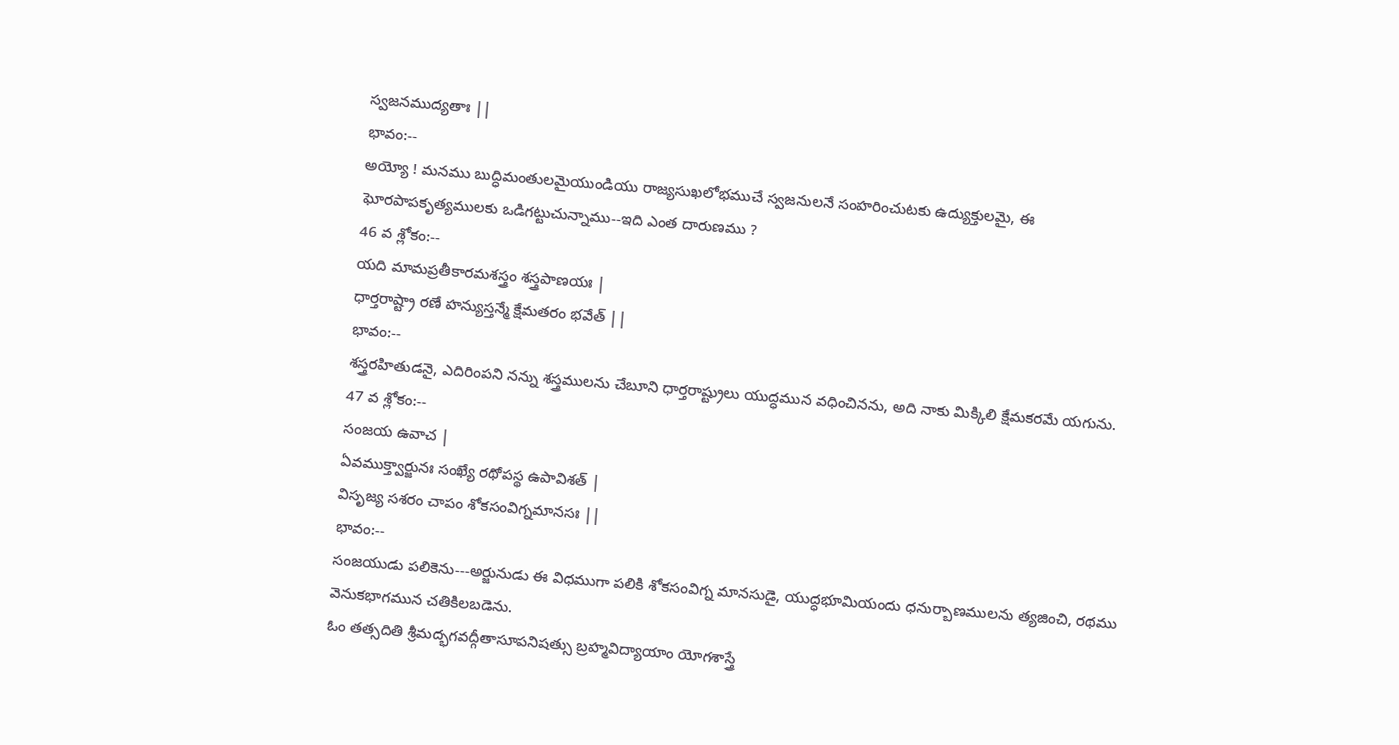స్వజనముద్యతాః ||
భావం:--
అయ్యో ! మనము బుద్ధిమంతులమైయుండియు రాజ్యసుఖలోభముచే స్వజనులనే సంహరించుటకు ఉద్యుక్తులమై, ఈ ఘోరపాపకృత్యములకు ఒడిగట్టుచున్నాము--ఇది ఎంత దారుణము ?
46 వ శ్లోకం:--
యది మామప్రతీకారమశస్త్రం శస్త్రపాణయః |
ధార్తరాష్ట్రా రణే హన్యుస్తన్మే క్షేమతరం భవేత్ ||
భావం:--
శస్త్రరహితుడనై, ఎదిరింపని నన్ను శస్త్రములను చేబూని ధార్తరాష్ట్రులు యుద్ధమున వధించినను, అది నాకు మిక్కిలి క్షేమకరమే యగును.
47 వ శ్లోకం:--
సంజయ ఉవాచ |
ఏవముక్త్వార్జునః సంఖ్యే రథోపస్థ ఉపావిశత్ |
విసృజ్య సశరం చాపం శోకసంవిగ్నమానసః ||
భావం:--
సంజయుడు పలికెను---అర్జునుడు ఈ విధముగా పలికి శోకసంవిగ్న మానసుడై, యుద్ధభూమియందు ధనుర్బాణములను త్యజించి, రథము వెనుకభాగమున చతికిలబడెను.
ఓం తత్సదితి శ్రీమద్భగవద్గీతాసూపనిషత్సు బ్రహ్మవిద్యాయాం యోగశాస్త్రే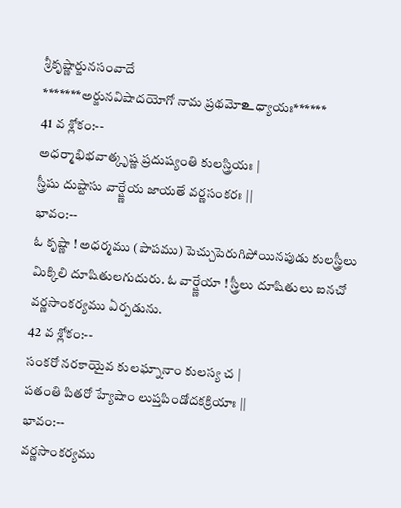శ్రీకృష్ణార్జునసంవాదే
*******అర్జునవిషాదయోగో నామ ప్రథమోஉధ్యాయః******
41 వ శ్లోకం:--
అధర్మాభిభవాత్కృష్ణ ప్రదుష్యంతి కులస్త్రియః |
స్త్రీషు దుష్టాసు వార్ష్ణేయ జాయతే వర్ణసంకరః ||
భావం:--
ఓ కృష్ణా ! అధర్మము (పాపము) పెచ్చుపెరుగిపోయినపుడు కులస్త్రీలు మిక్కిలి దూషితులగుదురు. ఓ వార్ష్ణేయా ! స్త్రీలు దూషితులు ఐనచో వర్ణసాంకర్యము ఏర్పడును.
42 వ శ్లోకం:--
సంకరో నరకాయైవ కులఘ్నానాం కులస్య చ |
పతంతి పితరో హ్యేషాం లుప్తపిండోదకక్రియాః ||
భావం:--
వర్ణసాంకర్యము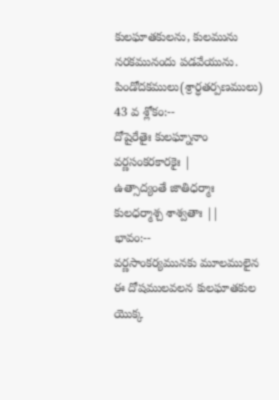కులఘాతకులను, కులమును నరకమునందు పడవేయును. పిండోదకములు(శ్రార్ధతర్పణములు)
43 వ శ్లోకం:--
దోషైరేతైః కులఘ్నానాం వర్ణసంకరకారకైః |
ఉత్సాద్యంతే జాతిధర్మాః కులధర్మాశ్చ శాశ్వతాః ||
భావం:--
వర్ణసాంకర్యమునకు మూలములైన ఈ దోషములవలన కులఘాతకుల యొక్క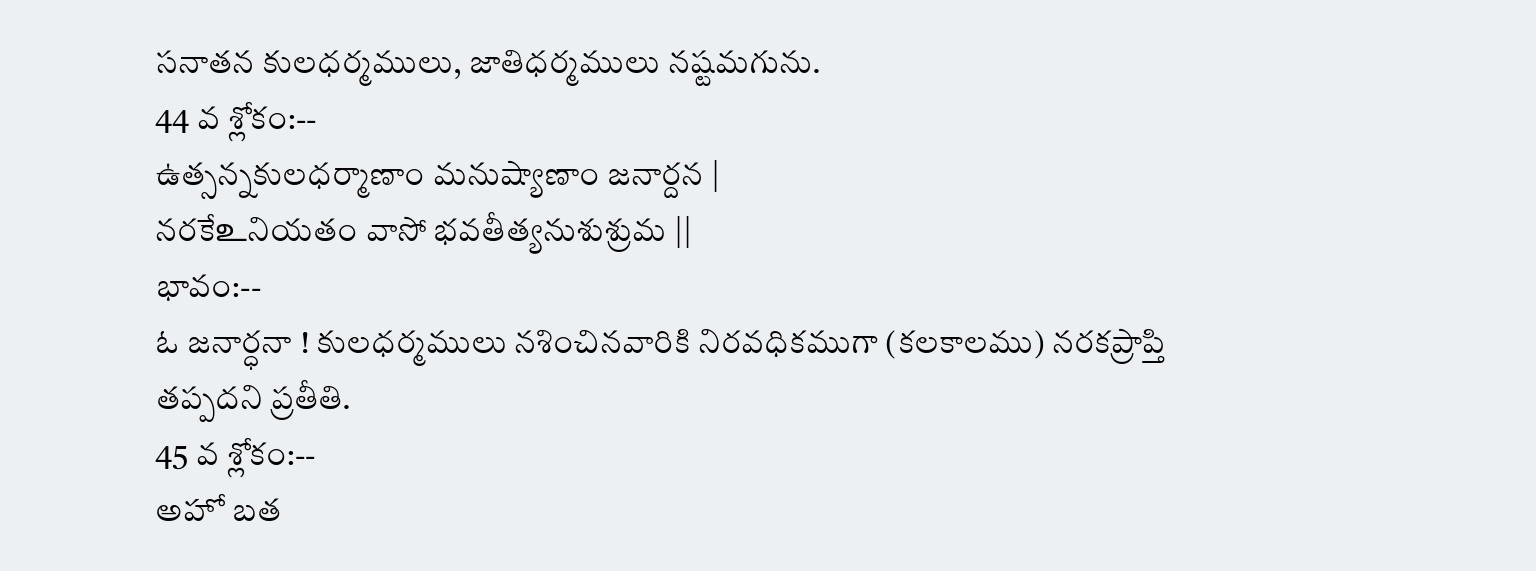సనాతన కులధర్మములు, జాతిధర్మములు నష్టమగును.
44 వ శ్లోకం:--
ఉత్సన్నకులధర్మాణాం మనుష్యాణాం జనార్దన |
నరకేஉనియతం వాసో భవతీత్యనుశుశ్రుమ ||
భావం:--
ఓ జనార్ధనా ! కులధర్మములు నశించినవారికి నిరవధికముగా (కలకాలము) నరకప్రాప్తి తప్పదని ప్రతీతి.
45 వ శ్లోకం:--
అహో బత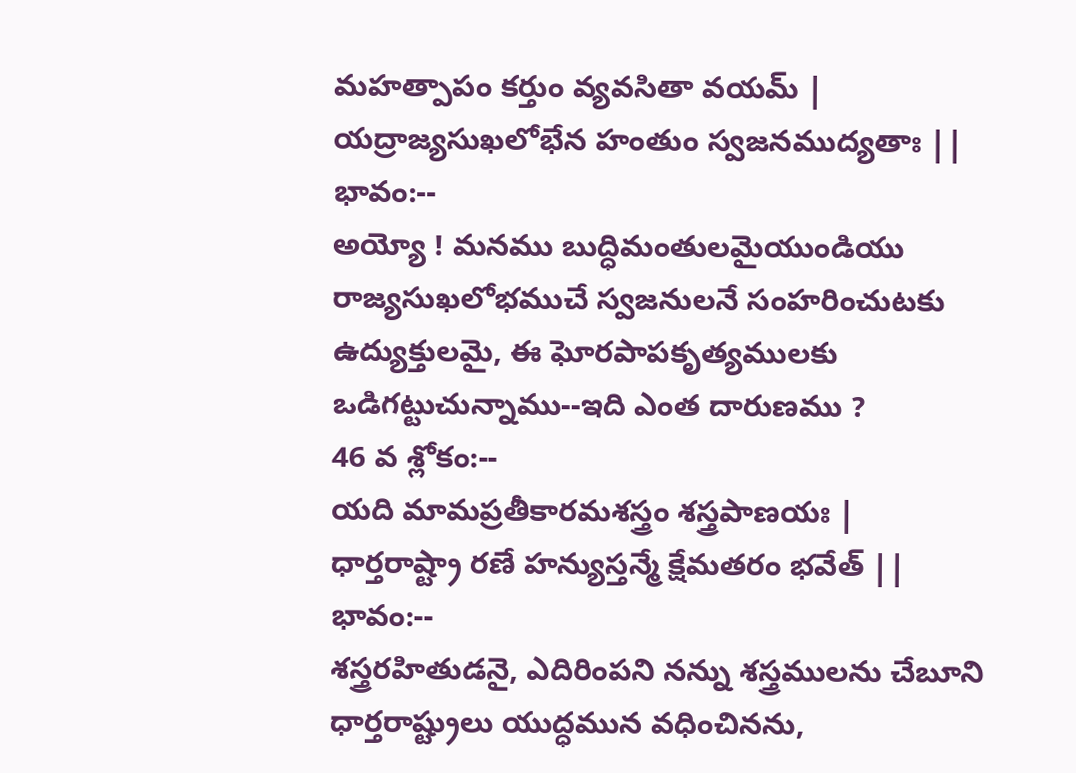మహత్పాపం కర్తుం వ్యవసితా వయమ్ |
యద్రాజ్యసుఖలోభేన హంతుం స్వజనముద్యతాః ||
భావం:--
అయ్యో ! మనము బుద్ధిమంతులమైయుండియు రాజ్యసుఖలోభముచే స్వజనులనే సంహరించుటకు ఉద్యుక్తులమై, ఈ ఘోరపాపకృత్యములకు ఒడిగట్టుచున్నాము--ఇది ఎంత దారుణము ?
46 వ శ్లోకం:--
యది మామప్రతీకారమశస్త్రం శస్త్రపాణయః |
ధార్తరాష్ట్రా రణే హన్యుస్తన్మే క్షేమతరం భవేత్ ||
భావం:--
శస్త్రరహితుడనై, ఎదిరింపని నన్ను శస్త్రములను చేబూని ధార్తరాష్ట్రులు యుద్ధమున వధించినను,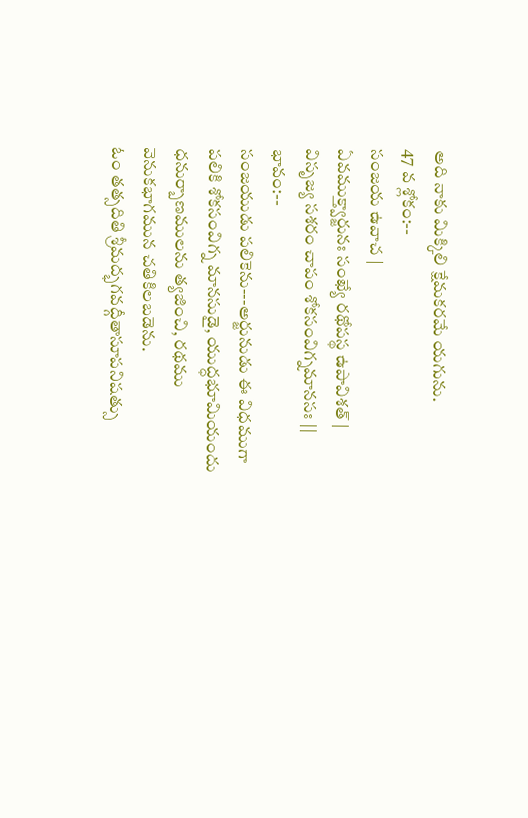అది నాకు మిక్కిలి క్షేమకరమే యగును.
47 వ శ్లోకం:--
సంజయ ఉవాచ |
ఏవముక్త్వార్జునః సంఖ్యే రథోపస్థ ఉపావిశత్ |
విసృజ్య సశరం చాపం శోకసంవిగ్నమానసః ||
భావం:--
సంజయుడు పలికెను---అర్జునుడు ఈ విధముగా పలికి శోకసంవిగ్న మానసుడై, యుద్ధభూమియందు ధనుర్బాణములను త్యజించి, రథము వెనుకభాగమున చతికిలబడెను.
ఓం తత్సదితి శ్రీమద్భగవద్గీతాసూపనిషత్సు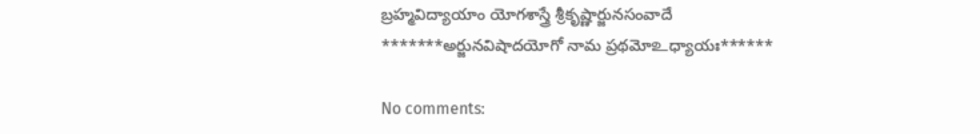బ్రహ్మవిద్యాయాం యోగశాస్త్రే శ్రీకృష్ణార్జునసంవాదే
*******అర్జునవిషాదయోగో నామ ప్రథమోஉధ్యాయః******

No comments: